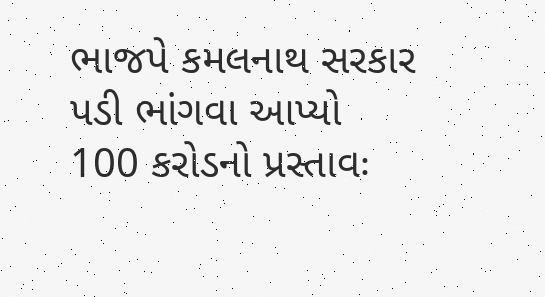ભાજપે કમલનાથ સરકાર પડી ભાંગવા આપ્યો 100 કરોડનો પ્રસ્તાવઃ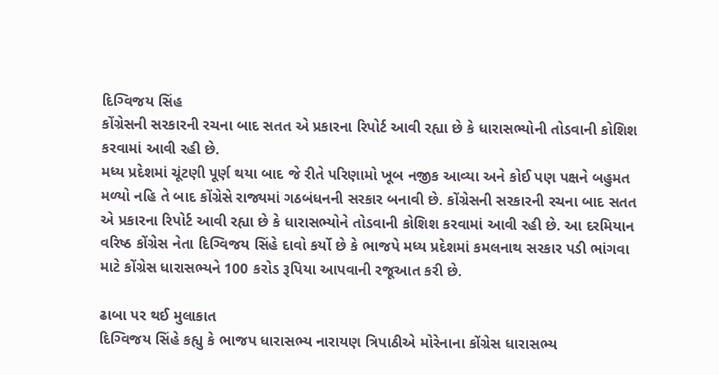દિગ્વિજય સિંહ
કોંગ્રેસની સરકારની રચના બાદ સતત એ પ્રકારના રિપોર્ટ આવી રહ્યા છે કે ધારાસભ્યોની તોડવાની કોશિશ કરવામાં આવી રહી છે.
મધ્ય પ્રદેશમાં ચૂંટણી પૂર્ણ થયા બાદ જે રીતે પરિણામો ખૂબ નજીક આવ્યા અને કોઈ પણ પક્ષને બહુમત મળ્યો નહિ તે બાદ કોંગ્રેસે રાજ્યમાં ગઠબંધનની સરકાર બનાવી છે. કોંગ્રેસની સરકારની રચના બાદ સતત એ પ્રકારના રિપોર્ટ આવી રહ્યા છે કે ધારાસભ્યોને તોડવાની કોશિશ કરવામાં આવી રહી છે. આ દરમિયાન વરિષ્ઠ કોંગ્રેસ નેતા દિગ્વિજય સિંહે દાવો કર્યો છે કે ભાજપે મધ્ય પ્રદેશમાં કમલનાથ સરકાર પડી ભાંગવા માટે કોંગ્રેસ ધારાસભ્યને 100 કરોડ રૂપિયા આપવાની રજૂઆત કરી છે.

ઢાબા પર થઈ મુલાકાત
દિગ્વિજય સિંહે કહ્યુ કે ભાજપ ધારાસભ્ય નારાયણ ત્રિપાઠીએ મોરેનાના કોંગ્રેસ ધારાસભ્ય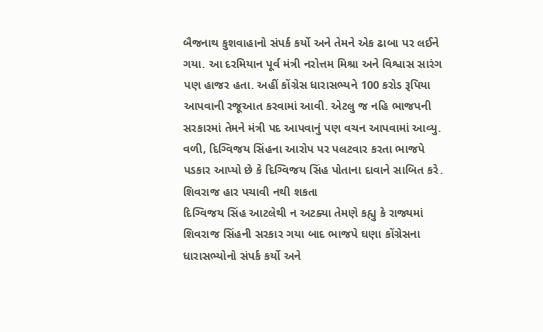બૈજનાથ કુશવાહાનો સંપર્ક કર્યો અને તેમને એક ઢાબા પર લઈને ગયા. આ દરમિયાન પૂર્વ મંત્રી નરોત્તમ મિશ્રા અને વિશ્વાસ સારંગ પણ હાજર હતા. અહીં કોંગ્રેસ ધારાસભ્યને 100 કરોડ રૂપિયા આપવાની રજૂઆત કરવામાં આવી. એટલુ જ નહિ ભાજપની સરકારમાં તેમને મંત્રી પદ આપવાનું પણ વચન આપવામાં આવ્યુ. વળી, દિગ્વિજય સિંહના આરોપ પર પલટવાર કરતા ભાજપે પડકાર આપ્યો છે કે દિગ્વિજય સિંહ પોતાના દાવાને સાબિત કરે.
શિવરાજ હાર પચાવી નથી શકતા
દિગ્વિજય સિંહ આટલેથી ન અટક્યા તેમણે કહ્યુ કે રાજ્યમાં શિવરાજ સિંહની સરકાર ગયા બાદ ભાજપે ઘણા કોંગ્રેસના ધારાસભ્યોનો સંપર્ક કર્યો અને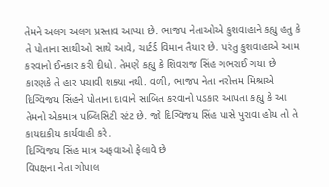તેમને અલગ અલગ પ્રસ્તાવ આપ્યા છે. ભાજપ નેતાઓએ કુશવાહાને કહ્યુ હતુ કે તે પોતાના સાથીઓ સાથે આવે, ચાર્ટર્ડ વિમાન તૈયાર છે. પરંતુ કુશવાહાએ આમ કરવાનો ઈનકાર કરી દીધો. તેમણે કહ્યુ કે શિવરાજ સિંહ ગભરાઈ ગયા છે કારણકે તે હાર પચાવી શક્યા નથી. વળી, ભાજપ નેતા નરોત્તમ મિશ્રાએ દિગ્વિજય સિંહને પોતાના દાવાને સાબિત કરવાનો પડકાર આપતા કહ્યુ કે આ તેમનો એકમાત્ર પબ્લિસિટી સ્ટંટ છે. જો દિગ્વિજય સિંહ પાસે પુરાવા હોય તો તે કાયદાકીય કાર્યવાહી કરે.
દિગ્વિજય સિંહ માત્ર અફવાઓ ફેલાવે છે
વિપક્ષના નેતા ગોપાલ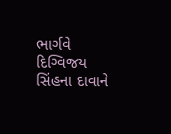ભાર્ગવે દિગ્વિજય સિંહના દાવાને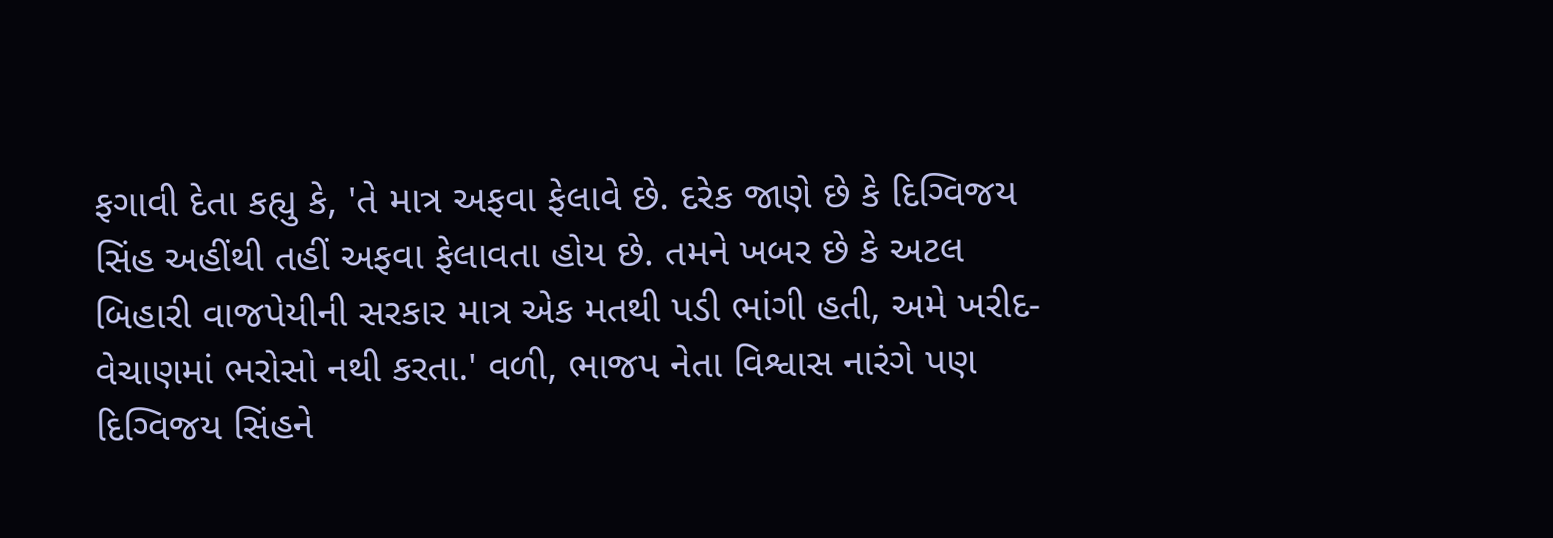ફગાવી દેતા કહ્યુ કે, 'તે માત્ર અફવા ફેલાવે છે. દરેક જાણે છે કે દિગ્વિજય સિંહ અહીંથી તહીં અફવા ફેલાવતા હોય છે. તમને ખબર છે કે અટલ બિહારી વાજપેયીની સરકાર માત્ર એક મતથી પડી ભાંગી હતી, અમે ખરીદ-વેચાણમાં ભરોસો નથી કરતા.' વળી, ભાજપ નેતા વિશ્વાસ નારંગે પણ દિગ્વિજય સિંહને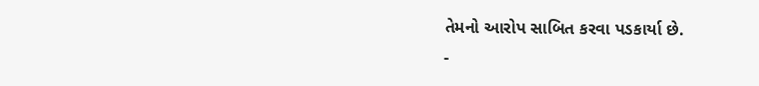તેમનો આરોપ સાબિત કરવા પડકાર્યા છે.
-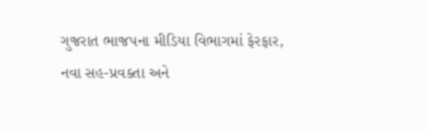ગુજરાત ભાજપના મીડિયા વિભાગમાં ફેરફાર, નવા સહ-પ્રવક્તા અને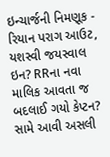ઇન્ચાર્જની નિમણૂક -
રિયાન પરાગ આઉટ, યશસ્વી જયસ્વાલ ઇન? RRના નવા માલિક આવતા જ બદલાઈ ગયો કેપ્ટન? સામે આવી અસલી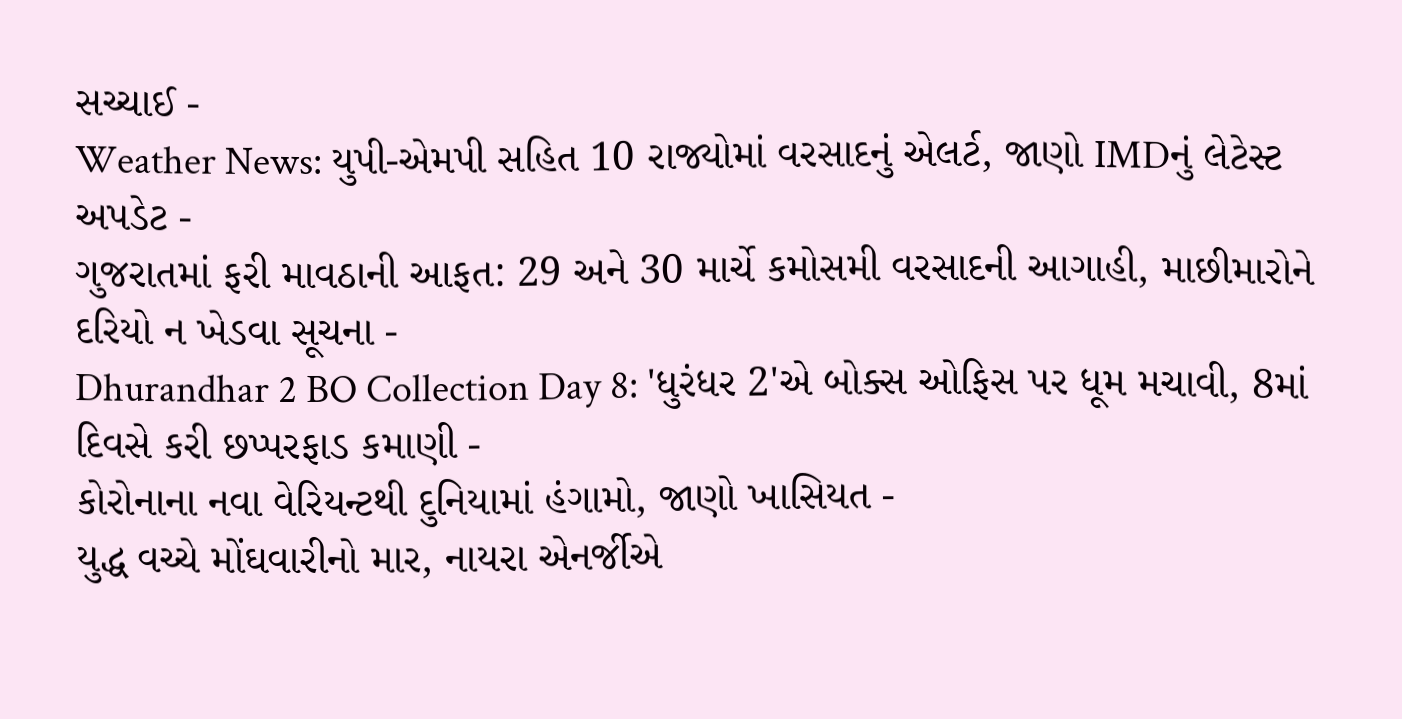સચ્ચાઈ -
Weather News: યુપી-એમપી સહિત 10 રાજ્યોમાં વરસાદનું એલર્ટ, જાણો IMDનું લેટેસ્ટ અપડેટ -
ગુજરાતમાં ફરી માવઠાની આફત: 29 અને 30 માર્ચે કમોસમી વરસાદની આગાહી, માછીમારોને દરિયો ન ખેડવા સૂચના -
Dhurandhar 2 BO Collection Day 8: 'ધુરંધર 2'એ બોક્સ ઓફિસ પર ધૂમ મચાવી, 8માં દિવસે કરી છપ્પરફાડ કમાણી -
કોરોનાના નવા વેરિયન્ટથી દુનિયામાં હંગામો, જાણો ખાસિયત -
યુદ્ધ વચ્ચે મોંઘવારીનો માર, નાયરા એનર્જીએ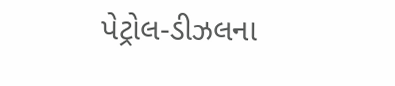પેટ્રોલ-ડીઝલના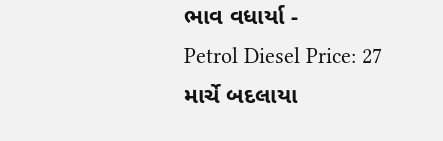ભાવ વધાર્યા -
Petrol Diesel Price: 27 માર્ચે બદલાયા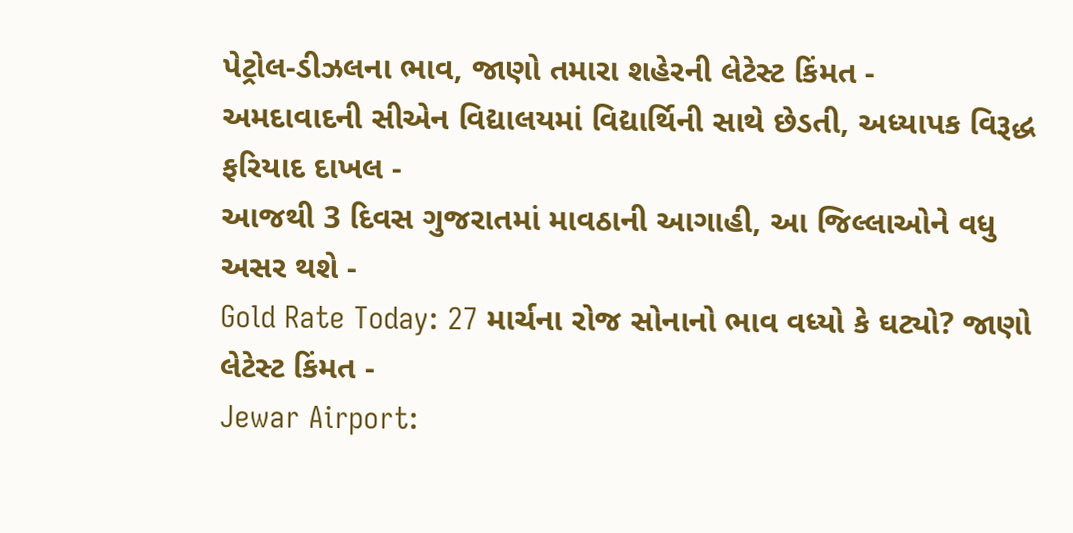પેટ્રોલ-ડીઝલના ભાવ, જાણો તમારા શહેરની લેટેસ્ટ કિંમત -
અમદાવાદની સીએન વિદ્યાલયમાં વિદ્યાર્થિની સાથે છેડતી, અધ્યાપક વિરૂદ્ધ ફરિયાદ દાખલ -
આજથી 3 દિવસ ગુજરાતમાં માવઠાની આગાહી, આ જિલ્લાઓને વધુ અસર થશે -
Gold Rate Today: 27 માર્ચના રોજ સોનાનો ભાવ વધ્યો કે ઘટ્યો? જાણો લેટેસ્ટ કિંમત -
Jewar Airport: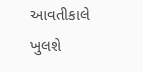આવતીકાલે ખુલશે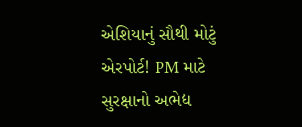એશિયાનું સૌથી મોટું એરપોર્ટ! PM માટે સુરક્ષાનો અભેદ્ય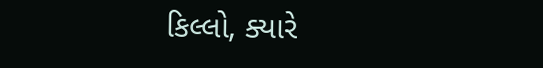કિલ્લો, ક્યારે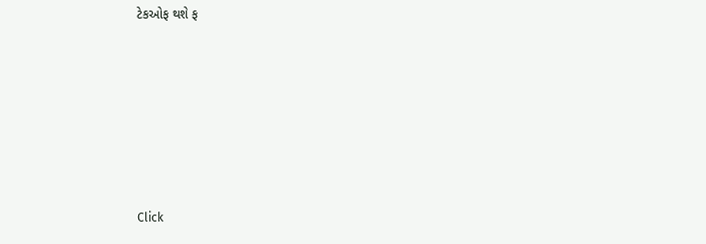ટેકઓફ થશે ફ







Click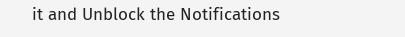it and Unblock the Notifications